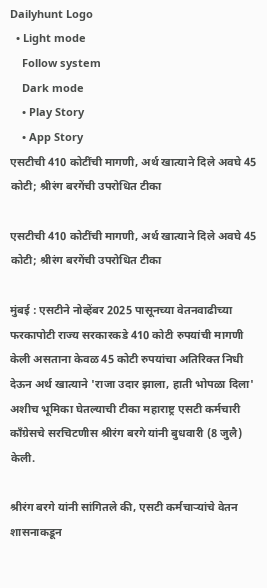Dailyhunt Logo
  • Light mode
    Follow system
    Dark mode
    • Play Story
    • App Story
एसटीची 410 कोटींची मागणी, अर्थ खात्याने दिले अवघे 45 कोटी; श्रीरंग बरगेंची उपरोधित टीका

एसटीची 410 कोटींची मागणी, अर्थ खात्याने दिले अवघे 45 कोटी; श्रीरंग बरगेंची उपरोधित टीका

मुंबई : एसटीने नोव्हेंबर 2025 पासूनच्या वेतनवाढीच्या फरकापोटी राज्य सरकारकडे 410 कोटी रुपयांची मागणी केली असताना केवळ 45 कोटी रुपयांचा अतिरिक्त निधी देऊन अर्थ खात्याने 'राजा उदार झाला, हाती भोपळा दिला' अशीच भूमिका घेतल्याची टीका महाराष्ट्र एसटी कर्मचारी काँग्रेसचे सरचिटणीस श्रीरंग बरगे यांनी बुधवारी (8 जुलै) केली.

श्रीरंग बरगे यांनी सांगितले की, एसटी कर्मचाऱ्यांचे वेतन शासनाकडून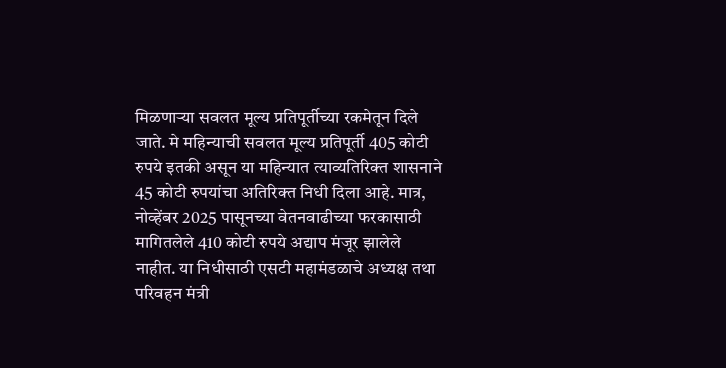मिळणाऱ्या सवलत मूल्य प्रतिपूर्तीच्या रकमेतून दिले जाते. मे महिन्याची सवलत मूल्य प्रतिपूर्ती 405 कोटी रुपये इतकी असून या महिन्यात त्याव्यतिरिक्त शासनाने 45 कोटी रुपयांचा अतिरिक्त निधी दिला आहे. मात्र, नोव्हेंबर 2025 पासूनच्या वेतनवाढीच्या फरकासाठी मागितलेले 410 कोटी रुपये अद्याप मंजूर झालेले नाहीत. या निधीसाठी एसटी महामंडळाचे अध्यक्ष तथा परिवहन मंत्री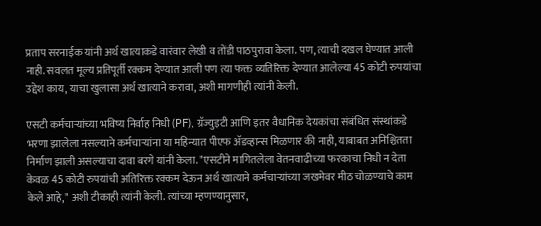प्रताप सरनाईक यांनी अर्थ खात्याकडे वारंवार लेखी व तोंडी पाठपुरावा केला. पण, त्याची दखल घेण्यात आली नाही. सवलत मूल्य प्रतिपूर्ती रक्कम देण्यात आली पण त्या फक्त व्यतिरिक्त देण्यात आलेल्या 45 कोटी रुपयांचा उद्देश काय, याचा खुलासा अर्थ खात्याने करावा, अशी मागणीही त्यांनी केली.

एसटी कर्मचाऱ्यांच्या भविष्य निर्वाह निधी (PF), ग्रॅज्युइटी आणि इतर वैधानिक देयकांचा संबंधित संस्थांकडे भरणा झालेला नसल्याने कर्मचाऱ्यांना या महिन्यात पीएफ ॲडव्हान्स मिळणार की नाही, याबाबत अनिश्चितता निर्माण झाली असल्याचा दावा बरगे यांनी केला. "एसटीने मागितलेला वेतनवाढीच्या फरकाचा निधी न देता केवळ 45 कोटी रुपयांची अतिरिक्त रक्कम देऊन अर्थ खात्याने कर्मचाऱ्यांच्या जखमेवर मीठ चोळण्याचे काम केले आहे," अशी टीकाही त्यांनी केली. त्यांच्या म्हणण्यानुसार,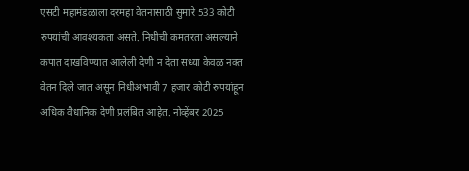एसटी महामंडळाला दरमहा वेतनासाठी सुमारे 533 कोटी रुपयांची आवश्यकता असते. निधीची कमतरता असल्याने कपात दाखविण्यात आलेली देणी न देता सध्या केवळ नक्त वेतन दिले जात असून निधीअभावी 7 हजार कोटी रुपयांहून अधिक वैधानिक देणी प्रलंबित आहेत. नोव्हेंबर 2025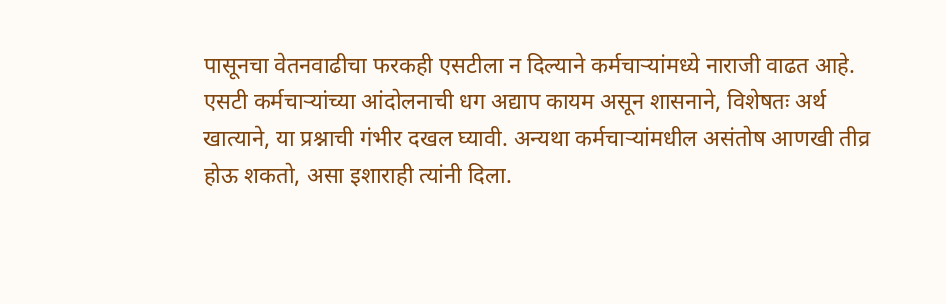पासूनचा वेतनवाढीचा फरकही एसटीला न दिल्याने कर्मचाऱ्यांमध्ये नाराजी वाढत आहे. एसटी कर्मचाऱ्यांच्या आंदोलनाची धग अद्याप कायम असून शासनाने, विशेषतः अर्थ खात्याने, या प्रश्नाची गंभीर दखल घ्यावी. अन्यथा कर्मचाऱ्यांमधील असंतोष आणखी तीव्र होऊ शकतो, असा इशाराही त्यांनी दिला.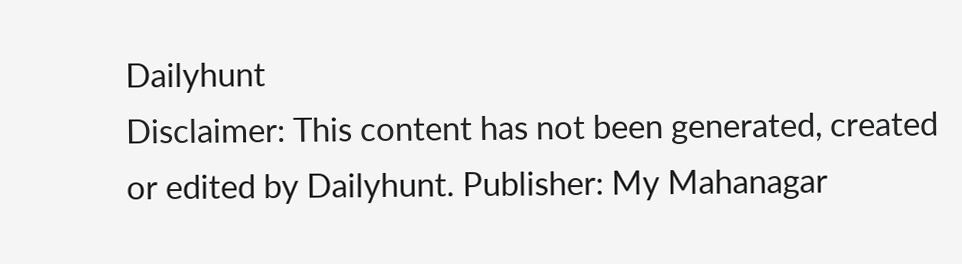Dailyhunt
Disclaimer: This content has not been generated, created or edited by Dailyhunt. Publisher: My Mahanagar